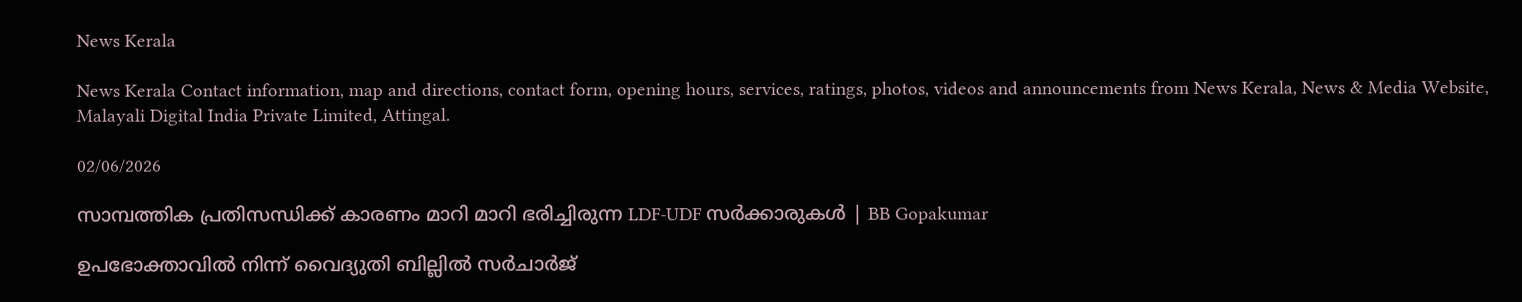News Kerala

News Kerala Contact information, map and directions, contact form, opening hours, services, ratings, photos, videos and announcements from News Kerala, News & Media Website, Malayali Digital India Private Limited, Attingal.

02/06/2026

സാമ്പത്തിക പ്രതിസന്ധിക്ക് കാരണം മാറി മാറി ഭരിച്ചിരുന്ന LDF-UDF സർക്കാരുകൾ | BB Gopakumar

ഉപഭോക്താവില്‍ നിന്ന് വൈദ്യുതി ബില്ലില്‍ സര്‍ചാര്‍ജ്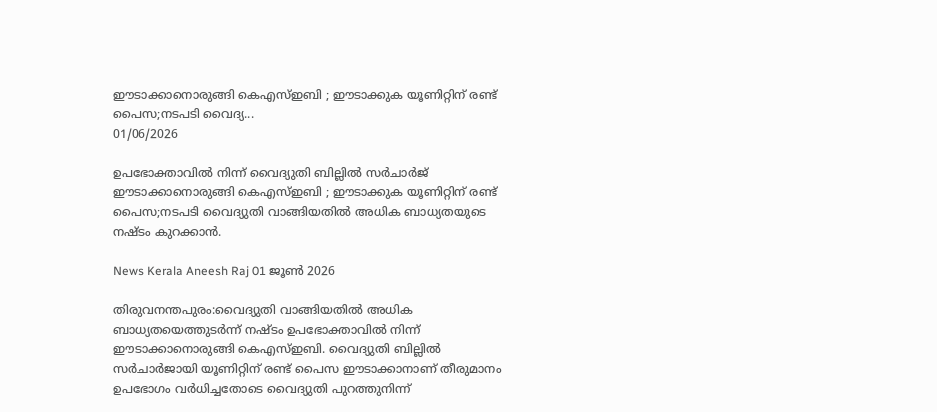ഈടാക്കാനൊരുങ്ങി കെഎസ്ഇബി ; ഈടാക്കുക യൂണിറ്റിന് രണ്ട് പൈസ;നടപടി വൈദ്യ...
01/06/2026

ഉപഭോക്താവില്‍ നിന്ന് വൈദ്യുതി ബില്ലില്‍ സര്‍ചാര്‍ജ് ഈടാക്കാനൊരുങ്ങി കെഎസ്ഇബി ; ഈടാക്കുക യൂണിറ്റിന് രണ്ട് പൈസ;നടപടി വൈദ്യുതി വാങ്ങിയതില്‍ അധിക ബാധ്യതയുടെ നഷ്ടം കുറക്കാൻ.

News Kerala Aneesh Raj 01 ജൂൺ 2026

തിരുവനന്തപുരം:വൈദ്യുതി വാങ്ങിയതില്‍ അധിക ബാധ്യതയെത്തുടര്‍ന്ന് നഷ്ടം ഉപഭോക്താവില്‍ നിന്ന് ഈടാക്കാനൊരുങ്ങി കെഎസ്ഇബി. വൈദ്യുതി ബില്ലില്‍ സര്‍ചാര്‍ജായി യൂണിറ്റിന് രണ്ട് പൈസ ഈടാക്കാനാണ് തീരുമാനം
ഉപഭോഗം വര്‍ധിച്ചതോടെ വൈദ്യുതി പുറത്തുനിന്ന്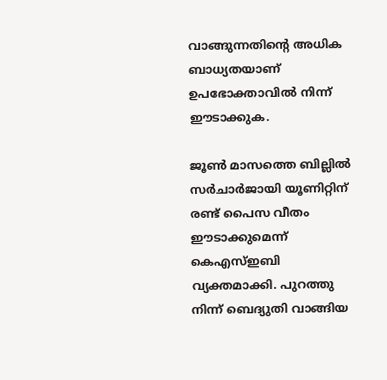വാങ്ങുന്നതിന്റെ അധിക ബാധ്യതയാണ് ഉപഭോക്താവില്‍ നിന്ന് ഈടാക്കുക.

ജൂണ്‍ മാസത്തെ ബില്ലില്‍ സര്‍ചാര്‍ജായി യൂണിറ്റിന് രണ്ട് പൈസ വീതം ഈടാക്കുമെന്ന് കെഎസ്ഇബി വ്യക്തമാക്കി. പുറത്തു നിന്ന് ബെദ്യുതി വാങ്ങിയ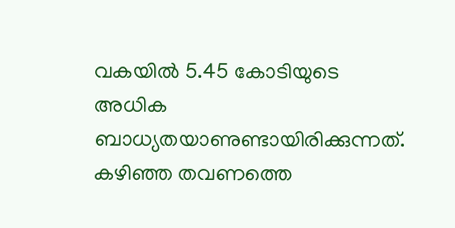വകയില്‍ 5.45 കോടിയുടെ അധിക ബാധ്യതയാണുണ്ടായിരിക്കുന്നത്.
കഴിഞ്ഞ തവണത്തെ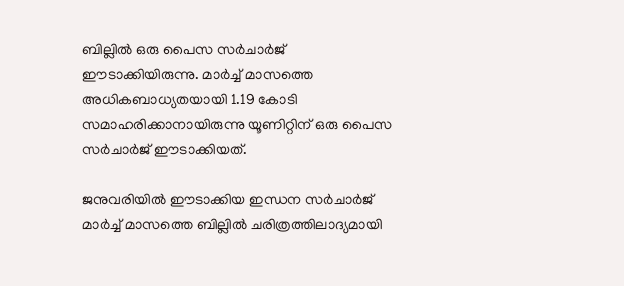ബില്ലില്‍ ഒരു പൈസ സര്‍ചാര്‍ജ് ഈടാക്കിയിരുന്നു. മാര്‍ച്ച് മാസത്തെ അധികബാധ്യതയായി 1.19 കോടി സമാഹരിക്കാനായിരുന്നു യൂണിറ്റിന് ഒരു പൈസ സര്‍ചാര്‍ജ് ഈടാക്കിയത്.

ജനുവരിയില്‍ ഈടാക്കിയ ഇന്ധന സര്‍ചാര്‍ജ് മാര്‍ച്ച് മാസത്തെ ബില്ലില്‍ ചരിത്രത്തിലാദ്യമായി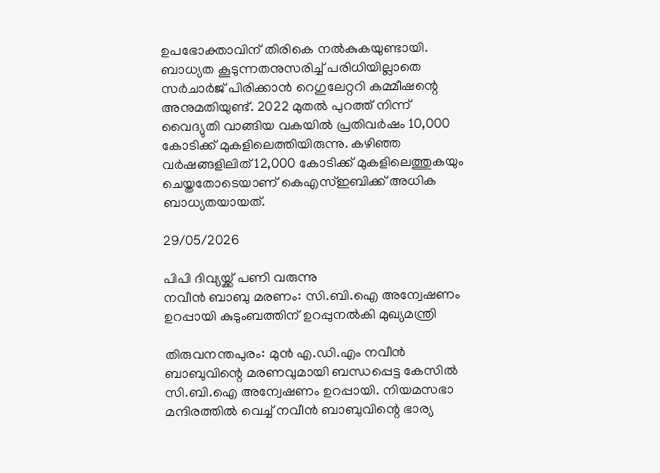ഉപഭോക്താവിന് തിരികെ നല്‍കുകയുണ്ടായി. ബാധ്യത കൂടുന്നതനുസരിച്ച് പരിധിയില്ലാതെ സര്‍ചാര്‍ജ് പിരിക്കാന്‍ റെഗുലേറ്ററി കമ്മീഷന്റെ അനുമതിയുണ്ട്. 2022 മുതല്‍ പുറത്ത് നിന്ന് വൈദ്യുതി വാങ്ങിയ വകയില്‍ പ്രതിവര്‍ഷം 10,000 കോടിക്ക് മുകളിലെത്തിയിരുന്നു. കഴിഞ്ഞ വര്‍ഷങ്ങളിലിത് 12,000 കോടിക്ക് മുകളിലെത്തുകയും ചെയ്തതോടെയാണ് കെഎസ്ഇബിക്ക് അധിക ബാധ്യതയായത്.

29/05/2026

പിപി ദിവ്യയ്ക്ക് പണി വരുന്നു
നവീന്‍ ബാബു മരണം: സി.ബി.ഐ അന്വേഷണം ഉറപ്പായി കുടുംബത്തിന് ഉറപ്പുനല്‍കി മുഖ്യമന്ത്രി

തിരുവനന്തപുരം: മുന്‍ എ.ഡി.എം നവീന്‍ ബാബുവിന്റെ മരണവുമായി ബന്ധപ്പെട്ട കേസില്‍ സി.ബി.ഐ അന്വേഷണം ഉറപ്പായി. നിയമസഭാ മന്ദിരത്തില്‍ വെച്ച് നവീന്‍ ബാബുവിന്റെ ഭാര്യ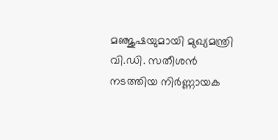മഞ്ജുഷയുമായി മുഖ്യമന്ത്രി വി.ഡി. സതീശന്‍ നടത്തിയ നിര്‍ണ്ണായക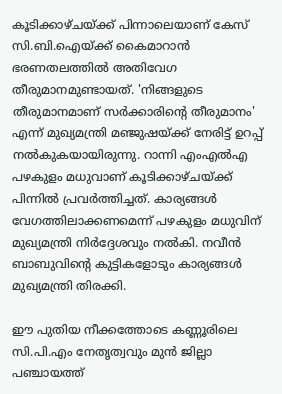കൂടിക്കാഴ്ചയ്ക്ക് പിന്നാലെയാണ് കേസ് സി.ബി.ഐയ്ക്ക് കൈമാറാന്‍ ഭരണതലത്തില്‍ അതിവേഗ തീരുമാനമുണ്ടായത്. 'നിങ്ങളുടെ തീരുമാനമാണ് സര്‍ക്കാരിന്റെ തീരുമാനം' എന്ന് മുഖ്യമന്ത്രി മഞ്ജുഷയ്ക്ക് നേരിട്ട് ഉറപ്പ് നല്‍കുകയായിരുന്നു. റാന്നി എംഎല്‍എ പഴകുളം മധുവാണ് കൂടിക്കാഴ്ചയ്ക്ക് പിന്നില്‍ പ്രവര്‍ത്തിച്ചത്. കാര്യങ്ങള്‍ വേഗത്തിലാക്കണമെന്ന് പഴകുളം മധുവിന് മുഖ്യമന്ത്രി നിര്‍ദ്ദേശവും നല്‍കി. നവീന്‍ ബാബുവിന്റെ കുട്ടികളോടും കാര്യങ്ങള്‍ മുഖ്യമന്ത്രി തിരക്കി.

ഈ പുതിയ നീക്കത്തോടെ കണ്ണൂരിലെ സി.പി.എം നേതൃത്വവും മുന്‍ ജില്ലാ പഞ്ചായത്ത്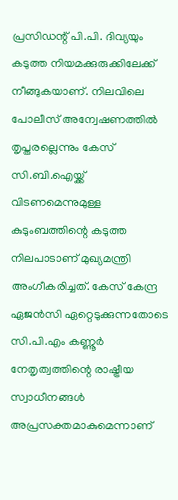പ്രസിഡന്റ് പി.പി. ദിവ്യയും കടുത്ത നിയമക്കുരുക്കിലേക്ക് നീങ്ങുകയാണ്. നിലവിലെ പോലീസ് അന്വേഷണത്തില്‍ തൃപ്തരല്ലെന്നും കേസ് സി.ബി.ഐയ്ക്ക് വിടണമെന്നുമുള്ള കുടുംബത്തിന്റെ കടുത്ത നിലപാടാണ് മുഖ്യമന്ത്രി അംഗീകരിച്ചത്. കേസ് കേന്ദ്ര ഏജന്‍സി ഏറ്റെടുക്കുന്നതോടെ സി.പി.എം കണ്ണൂര്‍ നേതൃത്വത്തിന്റെ രാഷ്ട്രീയ സ്വാധീനങ്ങള്‍ അപ്രസക്തമാകുമെന്നാണ്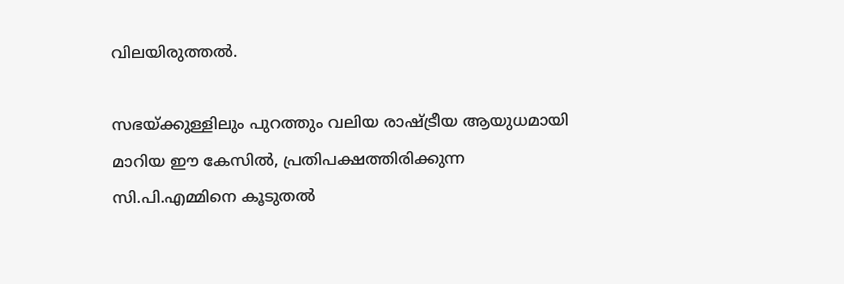വിലയിരുത്തല്‍.

സഭയ്ക്കുള്ളിലും പുറത്തും വലിയ രാഷ്ട്രീയ ആയുധമായി മാറിയ ഈ കേസില്‍, പ്രതിപക്ഷത്തിരിക്കുന്ന സി.പി.എമ്മിനെ കൂടുതല്‍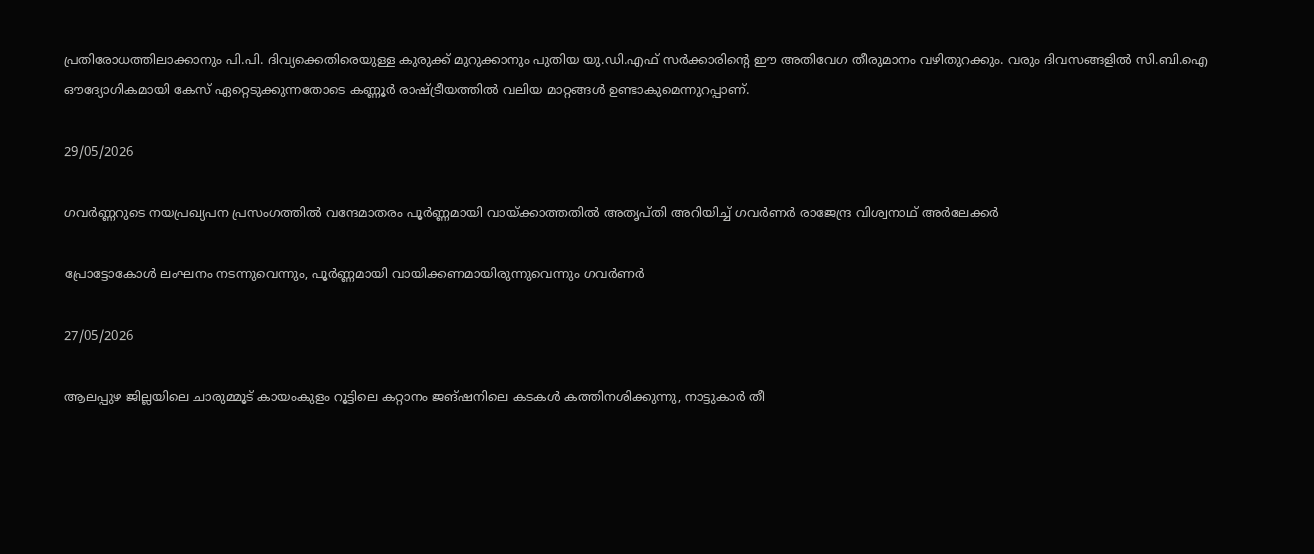പ്രതിരോധത്തിലാക്കാനും പി.പി. ദിവ്യക്കെതിരെയുള്ള കുരുക്ക് മുറുക്കാനും പുതിയ യു.ഡി.എഫ് സര്‍ക്കാരിന്റെ ഈ അതിവേഗ തീരുമാനം വഴിതുറക്കും. വരും ദിവസങ്ങളില്‍ സി.ബി.ഐ ഔദ്യോഗികമായി കേസ് ഏറ്റെടുക്കുന്നതോടെ കണ്ണൂര്‍ രാഷ്ട്രീയത്തില്‍ വലിയ മാറ്റങ്ങള്‍ ഉണ്ടാകുമെന്നുറപ്പാണ്.

29/05/2026

ഗവർണ്ണറുടെ നയപ്രഖ്യപന പ്രസംഗത്തിൽ വന്ദേമാതരം പൂർണ്ണമായി വായ്ക്കാത്തതിൽ അതൃപ്തി അറിയിച്ച് ഗവർണർ രാജേന്ദ്ര വിശ്വനാഥ് അർലേക്കർ

പ്രോട്ടോകോൾ ലംഘനം നടന്നുവെന്നും, പൂർണ്ണമായി വായിക്കണമായിരുന്നുവെന്നും ഗവർണർ

27/05/2026

ആലപ്പുഴ ജില്ലയിലെ ചാരുമ്മൂട് കായംകുളം റൂട്ടിലെ കറ്റാനം ജങ്ഷനിലെ കടകൾ കത്തിനശിക്കുന്നു, നാട്ടുകാർ തീ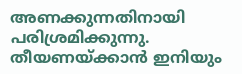അണക്കുന്നതിനായി പരിശ്രമിക്കുന്നു.
തീയണയ്ക്കാൻ ഇനിയും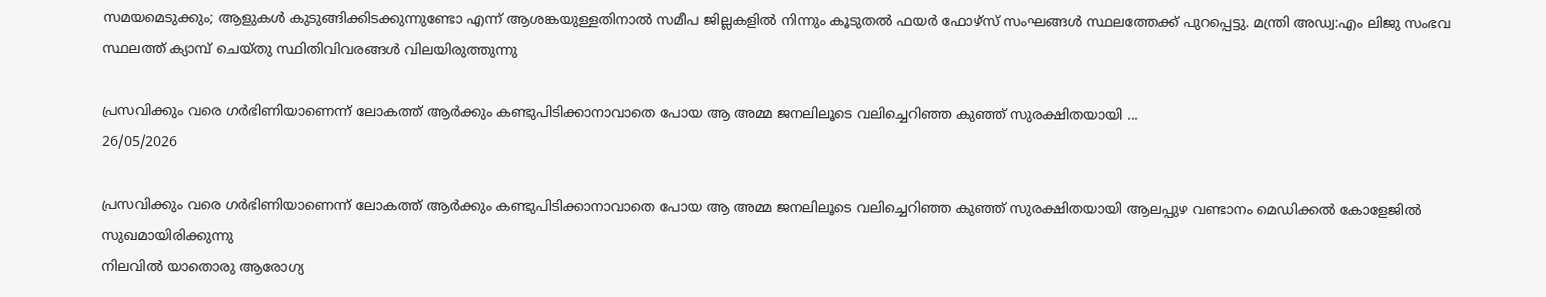സമയമെടുക്കും; ആളുകൾ കുടുങ്ങിക്കിടക്കുന്നുണ്ടോ എന്ന് ആശങ്കയുള്ളതിനാൽ സമീപ ജില്ലകളിൽ നിന്നും കൂടുതൽ ഫയർ ഫോഴ്സ് സംഘങ്ങൾ സ്ഥലത്തേക്ക് പുറപ്പെട്ടു. മന്ത്രി അഡ്വ:എം ലിജു സംഭവ സ്ഥലത്ത് ക്യാമ്പ് ചെയ്തു സ്ഥിതിവിവരങ്ങൾ വിലയിരുത്തുന്നു

പ്രസവിക്കും വരെ ഗർഭിണിയാണെന്ന് ലോകത്ത് ആർക്കും കണ്ടുപിടിക്കാനാവാതെ പോയ ആ അമ്മ ജനലിലൂടെ വലിച്ചെറിഞ്ഞ കുഞ്ഞ് സുരക്ഷിതയായി ...
26/05/2026

പ്രസവിക്കും വരെ ഗർഭിണിയാണെന്ന് ലോകത്ത് ആർക്കും കണ്ടുപിടിക്കാനാവാതെ പോയ ആ അമ്മ ജനലിലൂടെ വലിച്ചെറിഞ്ഞ കുഞ്ഞ് സുരക്ഷിതയായി ആലപ്പുഴ വണ്ടാനം മെഡിക്കൽ കോളേജിൽ സുഖമായിരിക്കുന്നു
നിലവിൽ യാതൊരു ആരോഗ്യ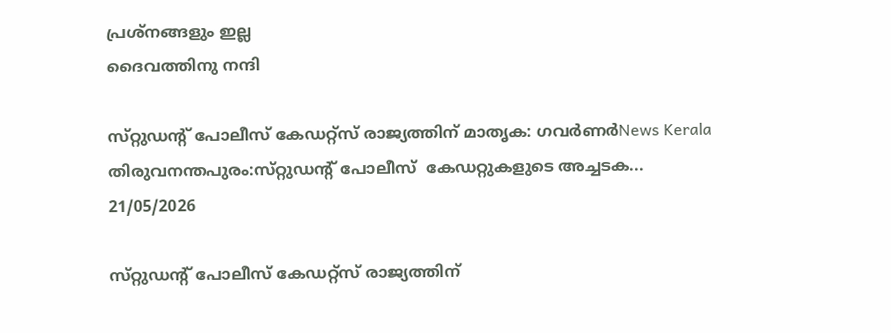പ്രശ്നങ്ങളും ഇല്ല
ദൈവത്തിനു നന്ദി

സ്‌റ്റുഡൻ്റ് പോലീസ് കേഡറ്റ്സ് രാജ്യത്തിന് മാതൃക: ഗവർണർNews Kerala തിരുവനന്തപുരം:സ്‌റ്റുഡൻ്റ് പോലീസ്  കേഡറ്റുകളുടെ അച്ചടക...
21/05/2026

സ്‌റ്റുഡൻ്റ് പോലീസ് കേഡറ്റ്സ് രാജ്യത്തിന്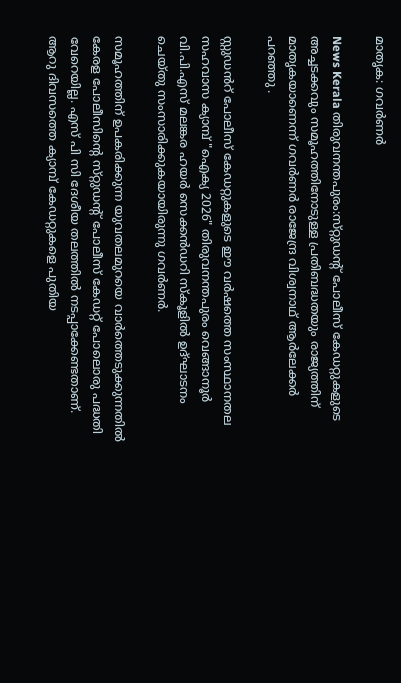മാതൃക: ഗവർണർ

News Kerala തിരുവനന്തപുരം:സ്‌റ്റുഡൻ്റ് പോലീസ് കേഡറ്റുകളുടെ അച്ചടക്കവും സമൂഹത്തിനോടുള്ള പ്രതിബദ്ധതയും രാജ്യത്തിന് മാതൃകയാണെന്ന് ഗവർണർ രാജേന്ദ്ര വിശ്വനാഥ് ആർലേക്കർ പറഞ്ഞു .

സ്റ്റുഡൻറ് പോലീസ് കേഡറ്റുകളുടെ ഈ വർഷത്തെ സംസ്ഥാനതല സഹവാസ ക്യാമ്പ് "ഐക്യ 2026" തിരുവനന്തപുരം വെങ്ങാനൂർ വി.പി.എസ് മലങ്കര ഹയർ സെക്കൻഡറി സ്കൂളിൽ ഉദ്ഘാടനം ചെയ്തു സംസാരിക്കുകയായിരുന്നു ഗവർണർ.

സമൂഹത്തിന് ഉപകരിക്കുന്ന യുവതലമുറയെ വാർത്തെടുക്കുന്നതിൽ കേരള പോലീസിൻ്റെ സ്‌റ്റുഡൻ്റ് പോലീസ് കേഡറ്റ് പോലൊരു പദ്ധതി വേറെയില്ല. എസ് പി സി ദേശീയ തലത്തിൽ നടപ്പാക്കേണ്ടതാണ്. ആറു ദിവസത്തെ ക്യാമ്പ് കേഡറ്റുകളെ പുതിയ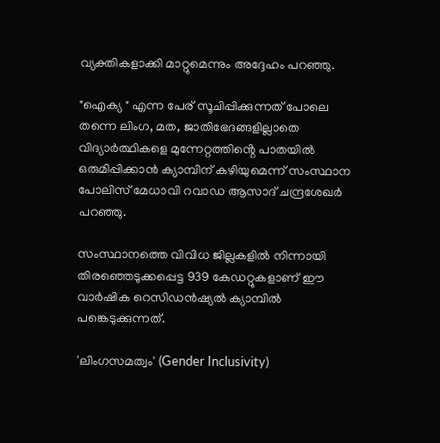വ്യക്തികളാക്കി മാറ്റുമെന്നും അദ്ദേഹം പറഞ്ഞു.

"ഐക്യ " എന്ന പേര് സൂചിപ്പിക്കുന്നത് പോലെ തന്നെ ലിംഗ, മത, ജാതിഭേദങ്ങളില്ലാതെ വിദ്യാർത്ഥികളെ മുന്നേറ്റത്തിൻ്റെ പാതയിൽ ഒരുമിപ്പിക്കാൻ ക്യാമ്പിന് കഴിയുമെന്ന് സംസ്ഥാന പോലിസ് മേധാവി റവാഡ ആസാദ് ചന്ദ്രശേഖർ പറഞ്ഞു.

സംസ്ഥാനത്തെ വിവിധ ജില്ലകളിൽ നിന്നായി തിരഞ്ഞെടുക്കപ്പെട്ട 939 കേഡറ്റുകളാണ് ഈ വാർഷിക റെസിഡൻഷ്യൽ ക്യാമ്പിൽ പങ്കെടുക്കുന്നത്.

'ലിംഗസമത്വം' (Gender Inclusivity)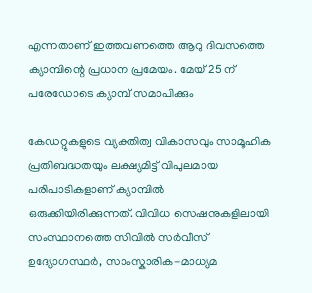എന്നതാണ് ഇത്തവണത്തെ ആറു ദിവസത്തെ ക്യാമ്പിന്റെ പ്രധാന പ്രമേയം. മേയ് 25 ന് പരേഡോടെ ക്യാമ്പ് സമാപിക്കും

കേഡറ്റുകളുടെ വ്യക്തിത്വ വികാസവും സാമൂഹിക പ്രതിബദ്ധതയും ലക്ഷ്യമിട്ട് വിപുലമായ പരിപാടികളാണ് ക്യാമ്പിൽ ഒരുക്കിയിരിക്കുന്നത്. വിവിധ സെഷനുകളിലായി സംസ്ഥാനത്തെ സിവിൽ സർവീസ് ഉദ്യോഗസ്ഥർ, സാംസ്കാരിക-മാധ്യമ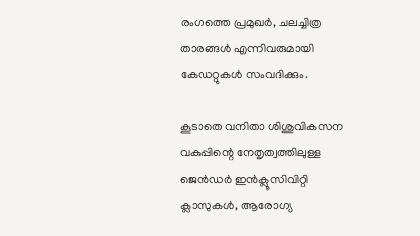രംഗത്തെ പ്രമുഖർ, ചലച്ചിത്ര താരങ്ങൾ എന്നിവരുമായി കേഡറ്റുകൾ സംവദിക്കും.

കൂടാതെ വനിതാ ശിശുവികസന വകുപ്പിന്റെ നേതൃത്വത്തിലുള്ള ജെൻഡർ ഇൻക്ലൂസിവിറ്റി ക്ലാസുകൾ, ആരോഗ്യ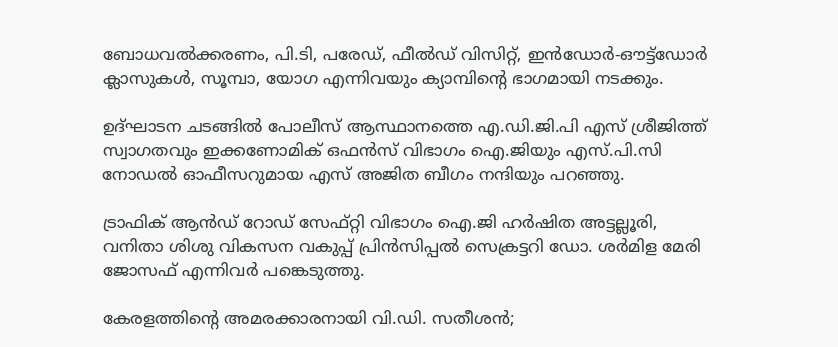ബോധവൽക്കരണം, പി.ടി, പരേഡ്, ഫീൽഡ് വിസിറ്റ്, ഇൻഡോർ-ഔട്ട്ഡോർ ക്ലാസുകൾ, സൂമ്പാ, യോഗ എന്നിവയും ക്യാമ്പിന്റെ ഭാഗമായി നടക്കും.

ഉദ്‌ഘാടന ചടങ്ങിൽ പോലീസ് ആസ്ഥാനത്തെ എ.ഡി.ജി.പി എസ് ശ്രീജിത്ത് സ്വാഗതവും ഇക്കണോമിക് ഒഫൻസ് വിഭാഗം ഐ.ജിയും എസ്.പി.സി നോഡൽ ഓഫീസറുമായ എസ് അജിത ബീഗം നന്ദിയും പറഞ്ഞു.

ട്രാഫിക് ആൻഡ് റോഡ് സേഫ്റ്റി വിഭാഗം ഐ.ജി ഹർഷിത അട്ടല്ലൂരി, വനിതാ ശിശു വികസന വകുപ്പ് പ്രിൻസിപ്പൽ സെക്രട്ടറി ഡോ. ശർമിള മേരി ജോസഫ് എന്നിവർ പങ്കെടുത്തു.

കേരളത്തിന്റെ അമരക്കാരനായി വി.ഡി. സതീശന്‍;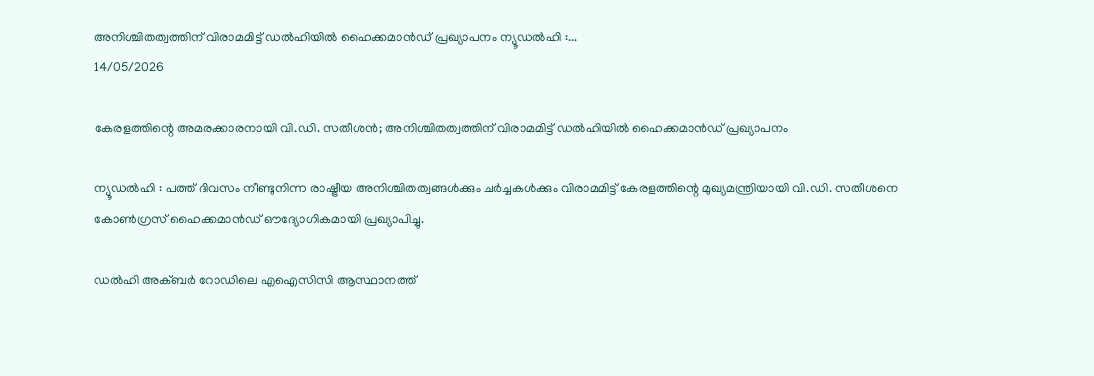അനിശ്ചിതത്വത്തിന് വിരാമമിട്ട് ഡല്‍ഹിയില്‍ ഹൈക്കമാന്‍ഡ് പ്രഖ്യാപനം ന്യൂഡല്‍ഹി :...
14/05/2026

കേരളത്തിന്റെ അമരക്കാരനായി വി.ഡി. സതീശന്‍; അനിശ്ചിതത്വത്തിന് വിരാമമിട്ട് ഡല്‍ഹിയില്‍ ഹൈക്കമാന്‍ഡ് പ്രഖ്യാപനം

ന്യൂഡല്‍ഹി : പത്ത് ദിവസം നീണ്ടുനിന്ന രാഷ്ട്രീയ അനിശ്ചിതത്വങ്ങള്‍ക്കും ചര്‍ച്ചകള്‍ക്കും വിരാമമിട്ട് കേരളത്തിന്റെ മുഖ്യമന്ത്രിയായി വി.ഡി. സതീശനെ കോണ്‍ഗ്രസ് ഹൈക്കമാന്‍ഡ് ഔദ്യോഗികമായി പ്രഖ്യാപിച്ചു.

ഡല്‍ഹി അക്ബര്‍ റോഡിലെ എഐസിസി ആസ്ഥാനത്ത്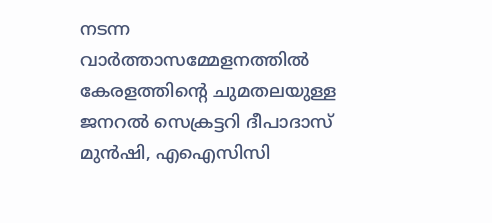നടന്ന വാര്‍ത്താസമ്മേളനത്തില്‍ കേരളത്തിന്റെ ചുമതലയുള്ള ജനറല്‍ സെക്രട്ടറി ദീപാദാസ് മുന്‍ഷി, എഐസിസി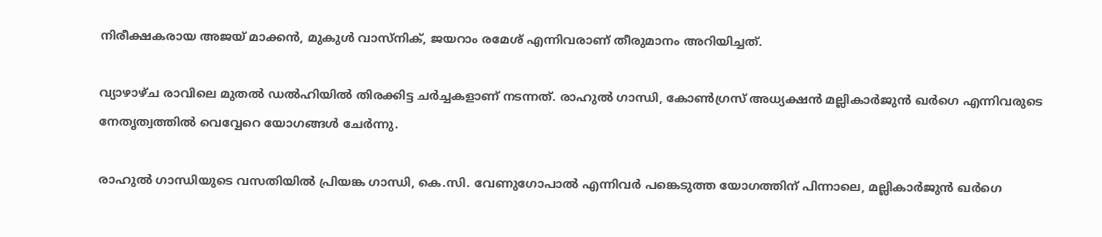നിരീക്ഷകരായ അജയ് മാക്കന്‍, മുകുള്‍ വാസ്‌നിക്, ജയറാം രമേശ് എന്നിവരാണ് തീരുമാനം അറിയിച്ചത്.

വ്യാഴാഴ്ച രാവിലെ മുതല്‍ ഡല്‍ഹിയില്‍ തിരക്കിട്ട ചര്‍ച്ചകളാണ് നടന്നത്. രാഹുല്‍ ഗാന്ധി, കോണ്‍ഗ്രസ് അധ്യക്ഷന്‍ മല്ലികാര്‍ജുന്‍ ഖര്‍ഗെ എന്നിവരുടെ നേതൃത്വത്തില്‍ വെവ്വേറെ യോഗങ്ങള്‍ ചേര്‍ന്നു.

രാഹുല്‍ ഗാന്ധിയുടെ വസതിയില്‍ പ്രിയങ്ക ഗാന്ധി, കെ.സി. വേണുഗോപാല്‍ എന്നിവര്‍ പങ്കെടുത്ത യോഗത്തിന് പിന്നാലെ, മല്ലികാര്‍ജുന്‍ ഖര്‍ഗെ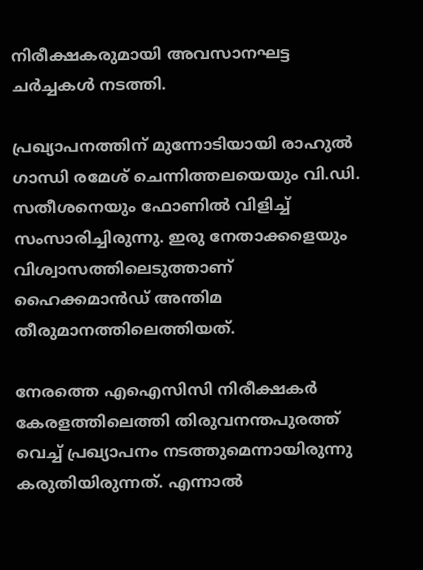നിരീക്ഷകരുമായി അവസാനഘട്ട ചര്‍ച്ചകള്‍ നടത്തി.

പ്രഖ്യാപനത്തിന് മുന്നോടിയായി രാഹുല്‍ ഗാന്ധി രമേശ് ചെന്നിത്തലയെയും വി.ഡി. സതീശനെയും ഫോണില്‍ വിളിച്ച് സംസാരിച്ചിരുന്നു. ഇരു നേതാക്കളെയും വിശ്വാസത്തിലെടുത്താണ് ഹൈക്കമാന്‍ഡ് അന്തിമ തീരുമാനത്തിലെത്തിയത്.

നേരത്തെ എഐസിസി നിരീക്ഷകര്‍ കേരളത്തിലെത്തി തിരുവനന്തപുരത്ത് വെച്ച് പ്രഖ്യാപനം നടത്തുമെന്നായിരുന്നു കരുതിയിരുന്നത്. എന്നാല്‍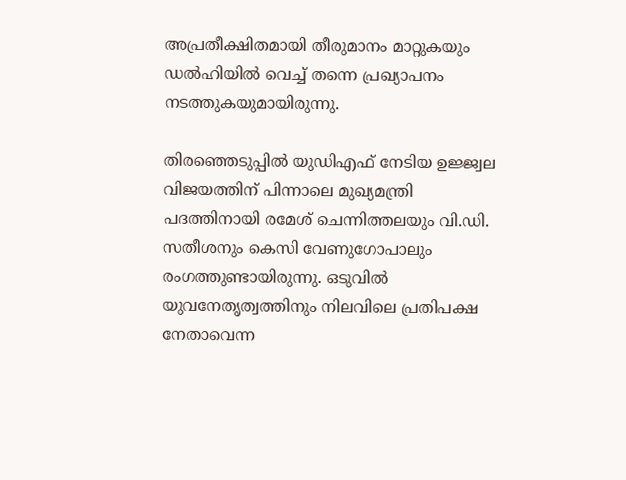അപ്രതീക്ഷിതമായി തീരുമാനം മാറ്റുകയും ഡല്‍ഹിയില്‍ വെച്ച് തന്നെ പ്രഖ്യാപനം നടത്തുകയുമായിരുന്നു.

തിരഞ്ഞെടുപ്പില്‍ യുഡിഎഫ് നേടിയ ഉജ്ജ്വല വിജയത്തിന് പിന്നാലെ മുഖ്യമന്ത്രി പദത്തിനായി രമേശ് ചെന്നിത്തലയും വി.ഡി. സതീശനും കെസി വേണുഗോപാലും രംഗത്തുണ്ടായിരുന്നു. ഒടുവില്‍ യുവനേതൃത്വത്തിനും നിലവിലെ പ്രതിപക്ഷ നേതാവെന്ന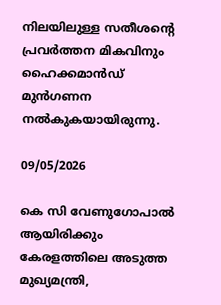നിലയിലുള്ള സതീശന്റെ പ്രവര്‍ത്തന മികവിനും ഹൈക്കമാന്‍ഡ് മുന്‍ഗണന നല്‍കുകയായിരുന്നു.

09/05/2026

കെ സി വേണുഗോപാൽ ആയിരിക്കും കേരളത്തിലെ അടുത്ത മുഖ്യമന്ത്രി,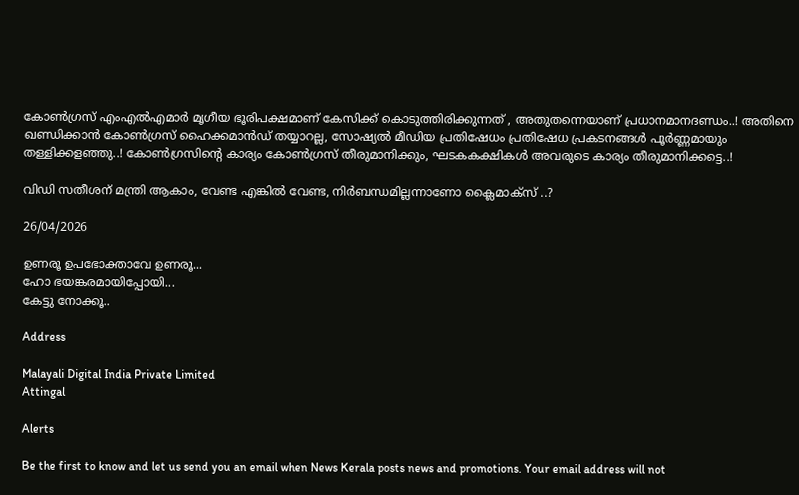കോൺഗ്രസ്‌ എംഎൽഎമാർ മൃഗീയ ഭൂരിപക്ഷമാണ് കേസിക്ക് കൊടുത്തിരിക്കുന്നത് , അതുതന്നെയാണ് പ്രധാനമാനദണ്ഡം..! അതിനെ ഖണ്ഡിക്കാൻ കോൺഗ്രസ് ഹൈക്കമാൻഡ് തയ്യാറല്ല, സോഷ്യൽ മീഡിയ പ്രതിഷേധം പ്രതിഷേധ പ്രകടനങ്ങൾ പൂർണ്ണമായും തള്ളിക്കളഞ്ഞു..! കോൺഗ്രസിന്റെ കാര്യം കോൺഗ്രസ് തീരുമാനിക്കും, ഘടകകക്ഷികൾ അവരുടെ കാര്യം തീരുമാനിക്കട്ടെ..!

വിഡി സതീശന് മന്ത്രി ആകാം, വേണ്ട എങ്കിൽ വേണ്ട, നിർബന്ധമില്ലന്നാണോ ക്ലൈമാക്സ് ..?

26/04/2026

ഉണരൂ ഉപഭോക്താവേ ഉണരൂ...
ഹോ ഭയങ്കരമായിപ്പോയി...
കേട്ടു നോക്കൂ..

Address

Malayali Digital India Private Limited
Attingal

Alerts

Be the first to know and let us send you an email when News Kerala posts news and promotions. Your email address will not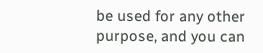be used for any other purpose, and you can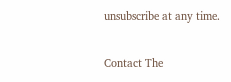unsubscribe at any time.

Contact The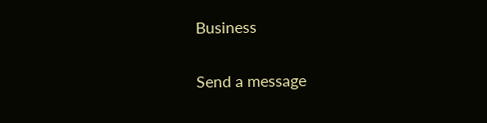Business

Send a message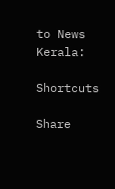to News Kerala:

Shortcuts

Share